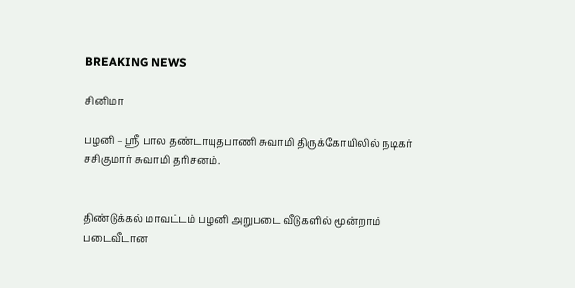BREAKING NEWS

சினிமா

பழனி – ஸ்ரீ பால தண்டாயுதபாணி சுவாமி திருக்கோயிலில் நடிகர் சசிகுமார் சுவாமி தரிசனம்.


திண்டுக்கல் மாவட்டம் பழனி அறுபடை வீடுகளில் மூன்றாம் படைவீடான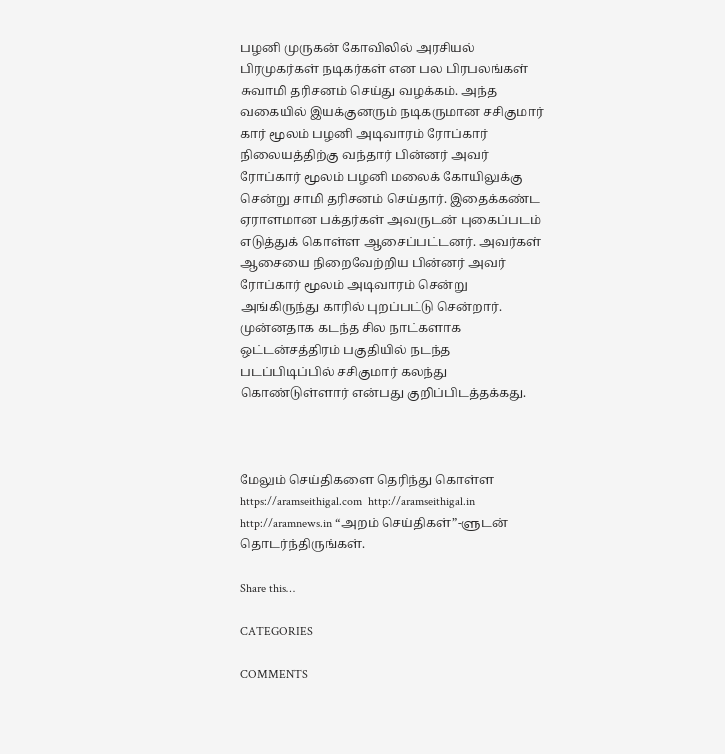பழனி முருகன் கோவிலில் அரசியல் பிரமுகர்கள் நடிகர்கள் என பல பிரபலங்கள் சுவாமி தரிசனம் செய்து வழக்கம். அந்த வகையில் இயக்குனரும் நடிகருமான சசிகுமார் கார் மூலம் பழனி அடிவாரம் ரோப்கார் நிலையத்திற்கு வந்தார் பின்னர் அவர் ரோப்கார் மூலம் பழனி மலைக் கோயிலுக்கு சென்று சாமி தரிசனம் செய்தார். இதைக்கண்ட ஏராளமான பக்தர்கள் அவருடன் புகைப்படம் எடுத்துக் கொள்ள ஆசைப்பட்டனர். அவர்கள் ஆசையை நிறைவேற்றிய பின்னர் அவர் ரோப்கார் மூலம் அடிவாரம் சென்று அங்கிருந்து காரில் புறப்பட்டு சென்றார். முன்னதாக கடந்த சில நாட்களாக ஒட்டன்சத்திரம் பகுதியில் நடந்த படப்பிடிப்பில் சசிகுமார் கலந்து கொண்டுள்ளார் என்பது குறிப்பிடத்தக்கது.



மேலும் செய்திகளை தெரிந்து கொள்ள https://aramseithigal.com  http://aramseithigal.in  http://aramnews.in “அறம் செய்திகள்”-ளுடன் தொடர்ந்திருங்கள்.

Share this…

CATEGORIES

COMMENTS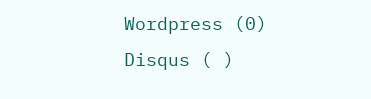Wordpress (0)
Disqus ( )